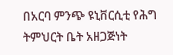በአርባ ምንጭ ዩኒቨርሲቲ የሕግ ትምህርት ቤት አዘጋጅነት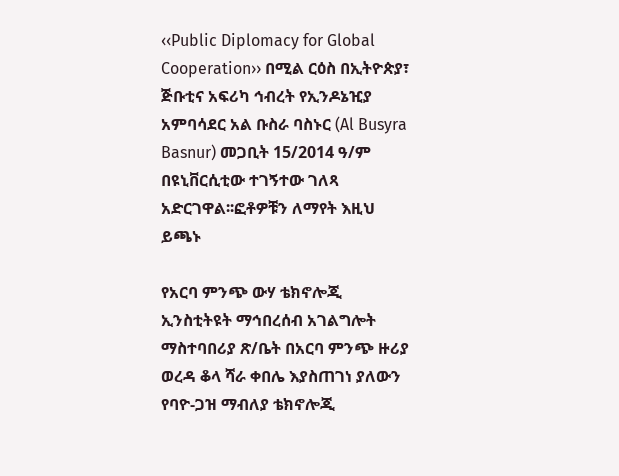‹‹Public Diplomacy for Global Cooperation›› በሚል ርዕስ በኢትዮጵያ፣ ጅቡቲና አፍሪካ ኅብረት የኢንዶኔዢያ አምባሳደር አል ቡስራ ባስኑር (Al Busyra Basnur) መጋቢት 15/2014 ዓ/ም በዩኒቨርሲቲው ተገኝተው ገለጻ አድርገዋል፡፡ፎቶዎቹን ለማየት እዚህ ይጫኑ

የአርባ ምንጭ ውሃ ቴክኖሎጂ ኢንስቲትዩት ማኅበረሰብ አገልግሎት ማስተባበሪያ ጽ/ቤት በአርባ ምንጭ ዙሪያ ወረዳ ቆላ ሻራ ቀበሌ እያስጠገነ ያለውን የባዮ-ጋዝ ማብለያ ቴክኖሎጂ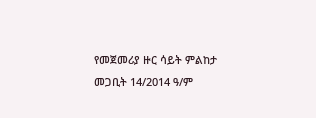የመጀመሪያ ዙር ሳይት ምልከታ መጋቢት 14/2014 ዓ/ም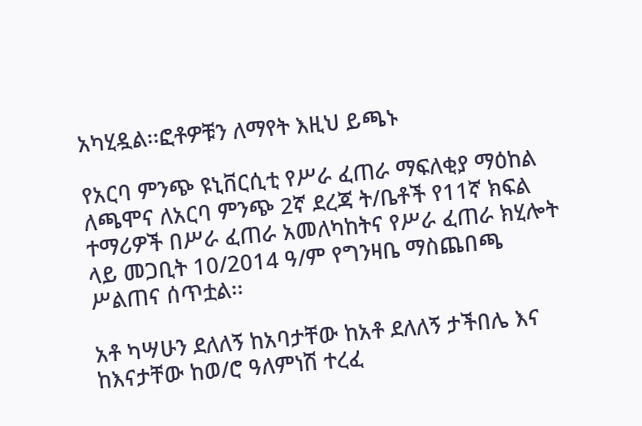አካሂዷል፡፡ፎቶዎቹን ለማየት እዚህ ይጫኑ

የአርባ ምንጭ ዩኒቨርሲቲ የሥራ ፈጠራ ማፍለቂያ ማዕከል ለጫሞና ለአርባ ምንጭ 2ኛ ደረጃ ት/ቤቶች የ11ኛ ክፍል ተማሪዎች በሥራ ፈጠራ አመለካከትና የሥራ ፈጠራ ክሂሎት ላይ መጋቢት 10/2014 ዓ/ም የግንዛቤ ማስጨበጫ ሥልጠና ሰጥቷል፡፡

አቶ ካሣሁን ደለለኝ ከአባታቸው ከአቶ ደለለኝ ታችበሌ እና ከእናታቸው ከወ/ሮ ዓለምነሽ ተረፈ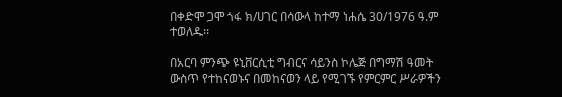በቀድሞ ጋሞ ጎፋ ክ/ሀገር በሳውላ ከተማ ነሐሴ 30/1976 ዓ.ም ተወለዱ፡፡

በአርባ ምንጭ ዩኒቨርሲቲ ግብርና ሳይንስ ኮሌጅ በግማሽ ዓመት ውስጥ የተከናወኑና በመከናወን ላይ የሚገኙ የምርምር ሥራዎችን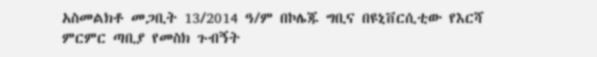አስመልክቶ መጋቢት 13/2014 ዓ/ም በኮሌጁ ግቢና በዩኒቨርሲቲው የእርሻ ምርምር ጣቢያ የመስክ ጉብኝት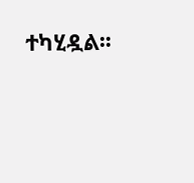ተካሂዷል፡፡